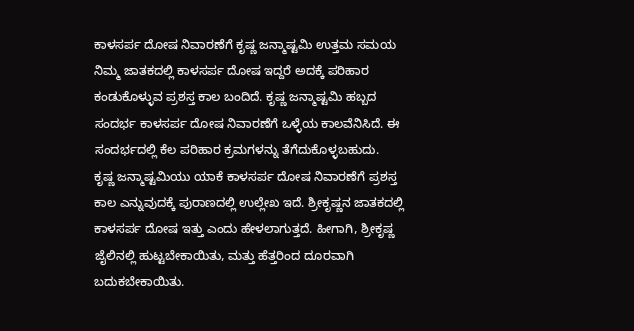ಕಾಳಸರ್ಪ ದೋಷ ನಿವಾರಣೆಗೆ ಕೃಷ್ಣ ಜನ್ಮಾಷ್ಟಮಿ ಉತ್ತಮ ಸಮಯ
ನಿಮ್ಮ ಜಾತಕದಲ್ಲಿ ಕಾಳಸರ್ಪ ದೋಷ ಇದ್ದರೆ ಅದಕ್ಕೆ ಪರಿಹಾರ ಕಂಡುಕೊಳ್ಳುವ ಪ್ರಶಸ್ತ ಕಾಲ ಬಂದಿದೆ. ಕೃಷ್ಣ ಜನ್ಮಾಷ್ಟಮಿ ಹಬ್ಬದ ಸಂದರ್ಭ ಕಾಳಸರ್ಪ ದೋಷ ನಿವಾರಣೆಗೆ ಒಳ್ಳೆಯ ಕಾಲವೆನಿಸಿದೆ. ಈ ಸಂದರ್ಭದಲ್ಲಿ ಕೆಲ ಪರಿಹಾರ ಕ್ರಮಗಳನ್ನು ತೆಗೆದುಕೊಳ್ಳಬಹುದು.
ಕೃಷ್ಣ ಜನ್ಮಾಷ್ಟಮಿಯು ಯಾಕೆ ಕಾಳಸರ್ಪ ದೋಷ ನಿವಾರಣೆಗೆ ಪ್ರಶಸ್ತ ಕಾಲ ಎನ್ನುವುದಕ್ಕೆ ಪುರಾಣದಲ್ಲಿ ಉಲ್ಲೇಖ ಇದೆ. ಶ್ರೀಕೃಷ್ಣನ ಜಾತಕದಲ್ಲಿ ಕಾಳಸರ್ಪ ದೋಷ ಇತ್ತು ಎಂದು ಹೇಳಲಾಗುತ್ತದೆ. ಹೀಗಾಗಿ, ಶ್ರೀಕೃಷ್ಣ ಜೈಲಿನಲ್ಲಿ ಹುಟ್ಟಬೇಕಾಯಿತು, ಮತ್ತು ಹೆತ್ತರಿಂದ ದೂರವಾಗಿ ಬದುಕಬೇಕಾಯಿತು.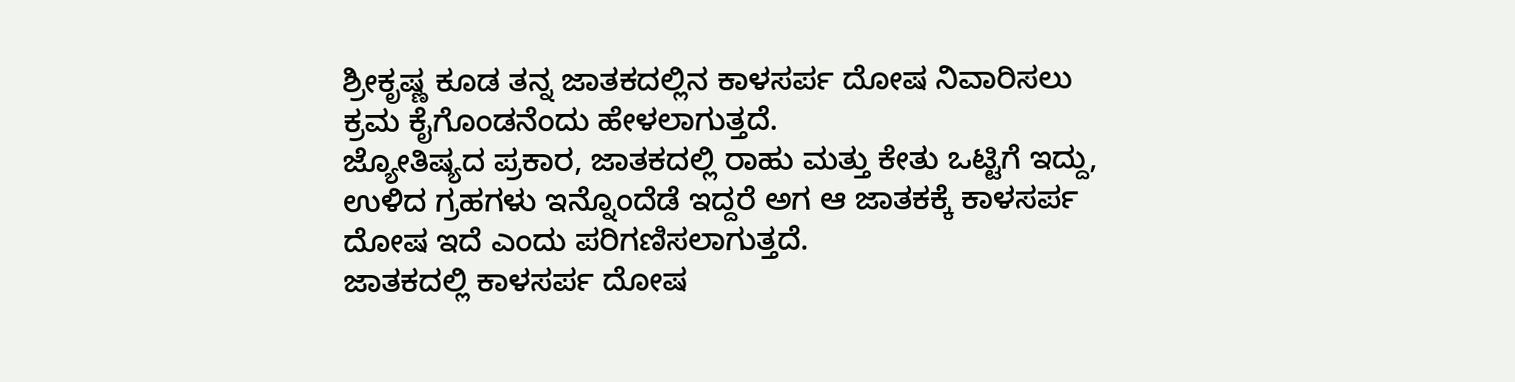ಶ್ರೀಕೃಷ್ಣ ಕೂಡ ತನ್ನ ಜಾತಕದಲ್ಲಿನ ಕಾಳಸರ್ಪ ದೋಷ ನಿವಾರಿಸಲು ಕ್ರಮ ಕೈಗೊಂಡನೆಂದು ಹೇಳಲಾಗುತ್ತದೆ.
ಜ್ಯೋತಿಷ್ಯದ ಪ್ರಕಾರ, ಜಾತಕದಲ್ಲಿ ರಾಹು ಮತ್ತು ಕೇತು ಒಟ್ಟಿಗೆ ಇದ್ದು, ಉಳಿದ ಗ್ರಹಗಳು ಇನ್ನೊಂದೆಡೆ ಇದ್ದರೆ ಅಗ ಆ ಜಾತಕಕ್ಕೆ ಕಾಳಸರ್ಪ ದೋಷ ಇದೆ ಎಂದು ಪರಿಗಣಿಸಲಾಗುತ್ತದೆ.
ಜಾತಕದಲ್ಲಿ ಕಾಳಸರ್ಪ ದೋಷ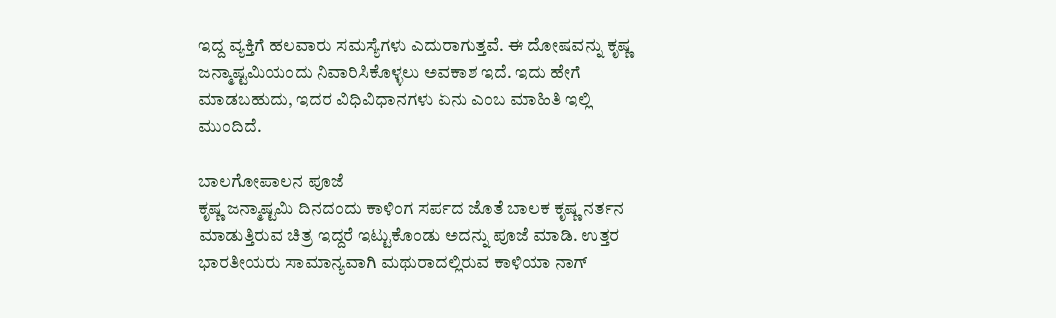ಇದ್ದ ವ್ಯಕ್ತಿಗೆ ಹಲವಾರು ಸಮಸ್ಯೆಗಳು ಎದುರಾಗುತ್ತವೆ. ಈ ದೋಷವನ್ನು ಕೃಷ್ಣ ಜನ್ಮಾಷ್ಟಮಿಯಂದು ನಿವಾರಿಸಿಕೊಳ್ಳಲು ಅವಕಾಶ ಇದೆ. ಇದು ಹೇಗೆ ಮಾಡಬಹುದು, ಇದರ ವಿಧಿವಿಧಾನಗಳು ಏನು ಎಂಬ ಮಾಹಿತಿ ಇಲ್ಲಿ ಮುಂದಿದೆ.

ಬಾಲಗೋಪಾಲನ ಪೂಜೆ
ಕೃಷ್ಣ ಜನ್ಮಾಷ್ಟಮಿ ದಿನದಂದು ಕಾಳಿಂಗ ಸರ್ಪದ ಜೊತೆ ಬಾಲಕ ಕೃಷ್ಣ ನರ್ತನ ಮಾಡುತ್ತಿರುವ ಚಿತ್ರ ಇದ್ದರೆ ಇಟ್ಟುಕೊಂಡು ಅದನ್ನು ಪೂಜೆ ಮಾಡಿ. ಉತ್ತರ ಭಾರತೀಯರು ಸಾಮಾನ್ಯವಾಗಿ ಮಥುರಾದಲ್ಲಿರುವ ಕಾಳಿಯಾ ನಾಗ್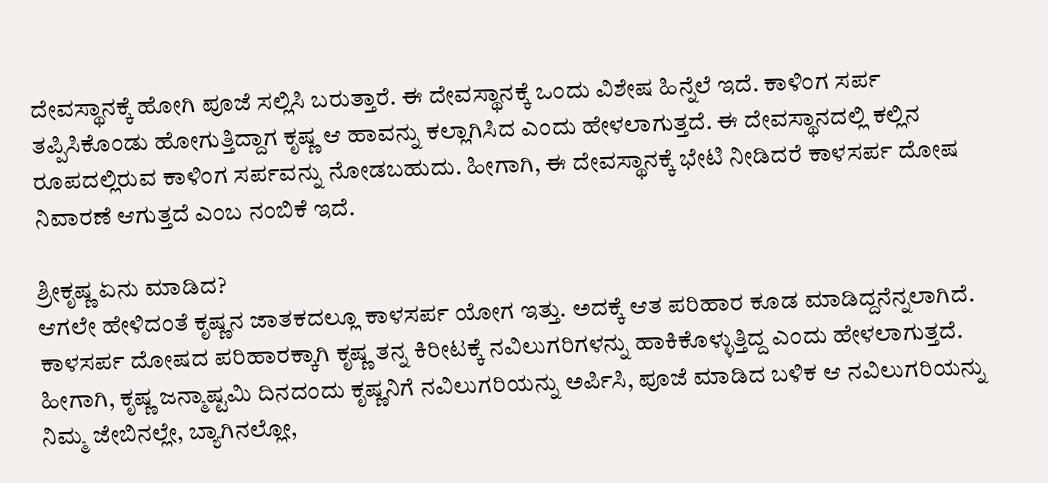ದೇವಸ್ಥಾನಕ್ಕೆ ಹೋಗಿ ಪೂಜೆ ಸಲ್ಲಿಸಿ ಬರುತ್ತಾರೆ. ಈ ದೇವಸ್ಥಾನಕ್ಕೆ ಒಂದು ವಿಶೇಷ ಹಿನ್ನೆಲೆ ಇದೆ. ಕಾಳಿಂಗ ಸರ್ಪ ತಪ್ಪಿಸಿಕೊಂಡು ಹೋಗುತ್ತಿದ್ದಾಗ ಕೃಷ್ಣ ಆ ಹಾವನ್ನು ಕಲ್ಲಾಗಿಸಿದ ಎಂದು ಹೇಳಲಾಗುತ್ತದೆ. ಈ ದೇವಸ್ಥಾನದಲ್ಲಿ ಕಲ್ಲಿನ ರೂಪದಲ್ಲಿರುವ ಕಾಳಿಂಗ ಸರ್ಪವನ್ನು ನೋಡಬಹುದು. ಹೀಗಾಗಿ, ಈ ದೇವಸ್ಥಾನಕ್ಕೆ ಭೇಟಿ ನೀಡಿದರೆ ಕಾಳಸರ್ಪ ದೋಷ ನಿವಾರಣೆ ಆಗುತ್ತದೆ ಎಂಬ ನಂಬಿಕೆ ಇದೆ.

ಶ್ರೀಕೃಷ್ಣ ಏನು ಮಾಡಿದ?
ಆಗಲೇ ಹೇಳಿದಂತೆ ಕೃಷ್ಣನ ಜಾತಕದಲ್ಲೂ ಕಾಳಸರ್ಪ ಯೋಗ ಇತ್ತು. ಅದಕ್ಕೆ ಆತ ಪರಿಹಾರ ಕೂಡ ಮಾಡಿದ್ದನೆನ್ನಲಾಗಿದೆ. ಕಾಳಸರ್ಪ ದೋಷದ ಪರಿಹಾರಕ್ಕಾಗಿ ಕೃಷ್ಣ ತನ್ನ ಕಿರೀಟಕ್ಕೆ ನವಿಲುಗರಿಗಳನ್ನು ಹಾಕಿಕೊಳ್ಳುತ್ತಿದ್ದ ಎಂದು ಹೇಳಲಾಗುತ್ತದೆ.
ಹೀಗಾಗಿ, ಕೃಷ್ಣ ಜನ್ಮಾಷ್ಟಮಿ ದಿನದಂದು ಕೃಷ್ಣನಿಗೆ ನವಿಲುಗರಿಯನ್ನು ಅರ್ಪಿಸಿ, ಪೂಜೆ ಮಾಡಿದ ಬಳಿಕ ಆ ನವಿಲುಗರಿಯನ್ನು ನಿಮ್ಮ ಜೇಬಿನಲ್ಲೇ, ಬ್ಯಾಗಿನಲ್ಲೋ,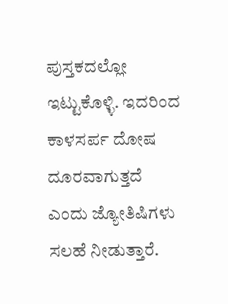ಪುಸ್ತಕದಲ್ಲೋ ಇಟ್ಟುಕೊಳ್ಳಿ. ಇದರಿಂದ ಕಾಳಸರ್ಪ ದೋಷ ದೂರವಾಗುತ್ತದೆ ಎಂದು ಜ್ಯೋತಿಷಿಗಳು ಸಲಹೆ ನೀಡುತ್ತಾರೆ.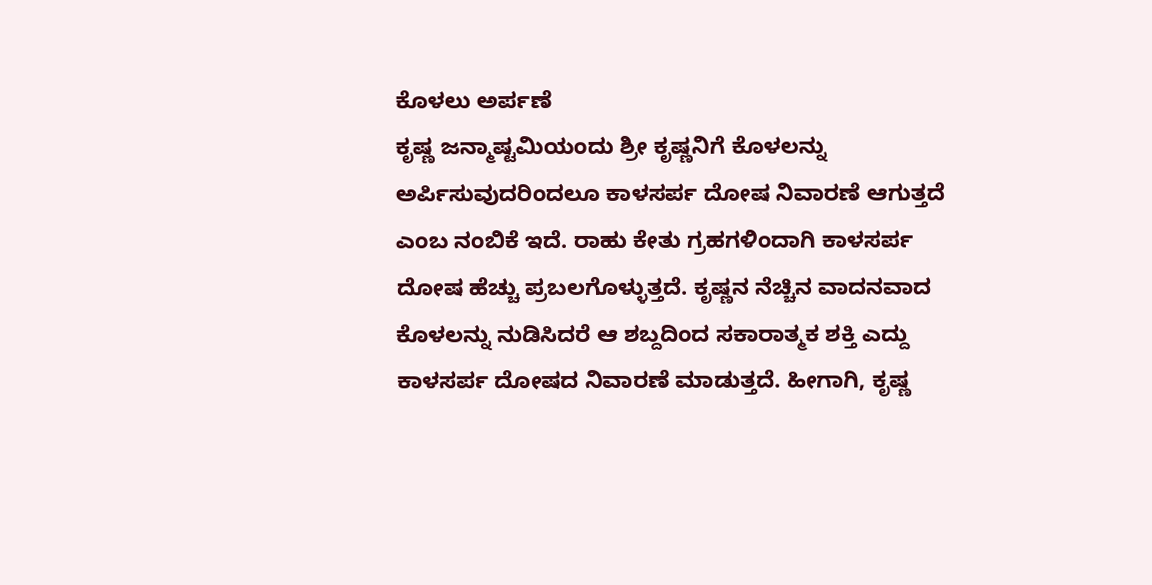ಕೊಳಲು ಅರ್ಪಣೆ
ಕೃಷ್ಣ ಜನ್ಮಾಷ್ಟಮಿಯಂದು ಶ್ರೀ ಕೃಷ್ಣನಿಗೆ ಕೊಳಲನ್ನು ಅರ್ಪಿಸುವುದರಿಂದಲೂ ಕಾಳಸರ್ಪ ದೋಷ ನಿವಾರಣೆ ಆಗುತ್ತದೆ ಎಂಬ ನಂಬಿಕೆ ಇದೆ. ರಾಹು ಕೇತು ಗ್ರಹಗಳಿಂದಾಗಿ ಕಾಳಸರ್ಪ ದೋಷ ಹೆಚ್ಚು ಪ್ರಬಲಗೊಳ್ಳುತ್ತದೆ. ಕೃಷ್ಣನ ನೆಚ್ಚಿನ ವಾದನವಾದ ಕೊಳಲನ್ನು ನುಡಿಸಿದರೆ ಆ ಶಬ್ದದಿಂದ ಸಕಾರಾತ್ಮಕ ಶಕ್ತಿ ಎದ್ದು ಕಾಳಸರ್ಪ ದೋಷದ ನಿವಾರಣೆ ಮಾಡುತ್ತದೆ. ಹೀಗಾಗಿ, ಕೃಷ್ಣ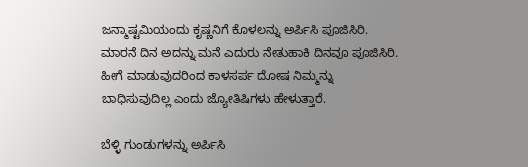ಜನ್ಮಾಷ್ಟಮಿಯಂದು ಕೃಷ್ಣನಿಗೆ ಕೊಳಲನ್ನು ಅರ್ಪಿಸಿ ಪೂಜಿಸಿರಿ. ಮಾರನೆ ದಿನ ಅದನ್ನು ಮನೆ ಎದುರು ನೇತುಹಾಕಿ ದಿನವೂ ಪೂಜಿಸಿರಿ. ಹೀಗೆ ಮಾಡುವುದರಿಂದ ಕಾಳಸರ್ಪ ದೋಷ ನಿಮ್ಮನ್ನು ಬಾಧಿಸುವುದಿಲ್ಲ ಎಂದು ಜ್ಯೋತಿಷಿಗಳು ಹೇಳುತ್ತಾರೆ.

ಬೆಳ್ಳಿ ಗುಂಡುಗಳನ್ನು ಅರ್ಪಿಸಿ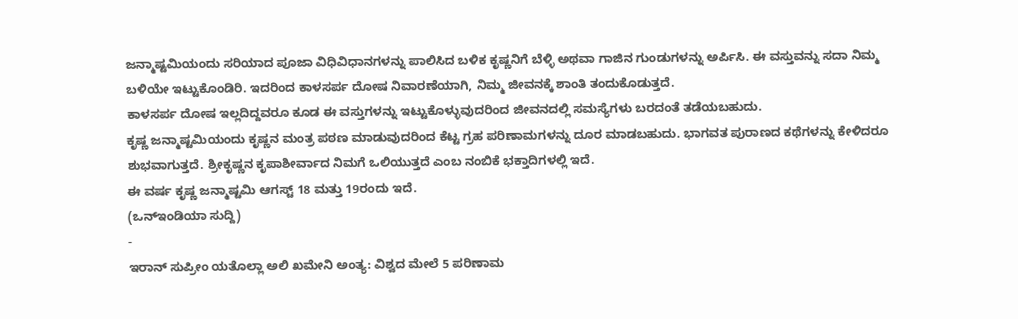ಜನ್ಮಾಷ್ಟಮಿಯಂದು ಸರಿಯಾದ ಪೂಜಾ ವಿಧಿವಿಧಾನಗಳನ್ನು ಪಾಲಿಸಿದ ಬಳಿಕ ಕೃಷ್ಣನಿಗೆ ಬೆಳ್ಳಿ ಅಥವಾ ಗಾಜಿನ ಗುಂಡುಗಳನ್ನು ಅರ್ಪಿಸಿ. ಈ ವಸ್ತುವನ್ನು ಸದಾ ನಿಮ್ಮ ಬಳಿಯೇ ಇಟ್ಟುಕೊಂಡಿರಿ. ಇದರಿಂದ ಕಾಳಸರ್ಪ ದೋಷ ನಿವಾರಣೆಯಾಗಿ, ನಿಮ್ಮ ಜೀವನಕ್ಕೆ ಶಾಂತಿ ತಂದುಕೊಡುತ್ತದೆ.
ಕಾಳಸರ್ಪ ದೋಷ ಇಲ್ಲದಿದ್ದವರೂ ಕೂಡ ಈ ವಸ್ತುಗಳನ್ನು ಇಟ್ಟುಕೊಳ್ಳುವುದರಿಂದ ಜೀವನದಲ್ಲಿ ಸಮಸ್ಯೆಗಳು ಬರದಂತೆ ತಡೆಯಬಹುದು.
ಕೃಷ್ಣ ಜನ್ಮಾಷ್ಟಮಿಯಂದು ಕೃಷ್ಣನ ಮಂತ್ರ ಪಠಣ ಮಾಡುವುದರಿಂದ ಕೆಟ್ಟ ಗ್ರಹ ಪರಿಣಾಮಗಳನ್ನು ದೂರ ಮಾಡಬಹುದು. ಭಾಗವತ ಪುರಾಣದ ಕಥೆಗಳನ್ನು ಕೇಳಿದರೂ ಶುಭವಾಗುತ್ತದೆ. ಶ್ರೀಕೃಷ್ಣನ ಕೃಪಾಶೀರ್ವಾದ ನಿಮಗೆ ಒಲಿಯುತ್ತದೆ ಎಂಬ ನಂಬಿಕೆ ಭಕ್ತಾದಿಗಳಲ್ಲಿ ಇದೆ.
ಈ ವರ್ಷ ಕೃಷ್ಣ ಜನ್ಮಾಷ್ಟಮಿ ಆಗಸ್ಟ್ 18 ಮತ್ತು 19ರಂದು ಇದೆ.
(ಒನ್ಇಂಡಿಯಾ ಸುದ್ದಿ)
-
ಇರಾನ್ ಸುಪ್ರೀಂ ಯತೊಲ್ಲಾ ಅಲಿ ಖಮೇನಿ ಅಂತ್ಯ: ವಿಶ್ವದ ಮೇಲೆ 5 ಪರಿಣಾಮ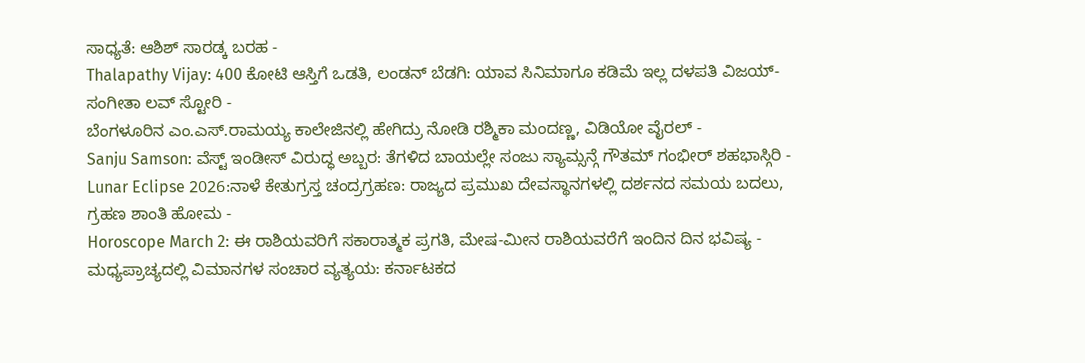ಸಾಧ್ಯತೆ: ಆಶಿಶ್ ಸಾರಡ್ಕ ಬರಹ -
Thalapathy Vijay: 400 ಕೋಟಿ ಆಸ್ತಿಗೆ ಒಡತಿ, ಲಂಡನ್ ಬೆಡಗಿ: ಯಾವ ಸಿನಿಮಾಗೂ ಕಡಿಮೆ ಇಲ್ಲ ದಳಪತಿ ವಿಜಯ್-ಸಂಗೀತಾ ಲವ್ ಸ್ಟೋರಿ -
ಬೆಂಗಳೂರಿನ ಎಂ.ಎಸ್.ರಾಮಯ್ಯ ಕಾಲೇಜಿನಲ್ಲಿ ಹೇಗಿದ್ರು ನೋಡಿ ರಶ್ಮಿಕಾ ಮಂದಣ್ಣ, ವಿಡಿಯೋ ವೈರಲ್ -
Sanju Samson: ವೆಸ್ಟ್ ಇಂಡೀಸ್ ವಿರುದ್ಧ ಅಬ್ಬರ: ತೆಗಳಿದ ಬಾಯಲ್ಲೇ ಸಂಜು ಸ್ಯಾಮ್ಸನ್ಗೆ ಗೌತಮ್ ಗಂಭೀರ್ ಶಹಭಾಸ್ಗಿರಿ -
Lunar Eclipse 2026:ನಾಳೆ ಕೇತುಗ್ರಸ್ತ ಚಂದ್ರಗ್ರಹಣ: ರಾಜ್ಯದ ಪ್ರಮುಖ ದೇವಸ್ಥಾನಗಳಲ್ಲಿ ದರ್ಶನದ ಸಮಯ ಬದಲು, ಗ್ರಹಣ ಶಾಂತಿ ಹೋಮ -
Horoscope March 2: ಈ ರಾಶಿಯವರಿಗೆ ಸಕಾರಾತ್ಮಕ ಪ್ರಗತಿ, ಮೇಷ-ಮೀನ ರಾಶಿಯವರೆಗೆ ಇಂದಿನ ದಿನ ಭವಿಷ್ಯ -
ಮಧ್ಯಪ್ರಾಚ್ಯದಲ್ಲಿ ವಿಮಾನಗಳ ಸಂಚಾರ ವ್ಯತ್ಯಯ: ಕರ್ನಾಟಕದ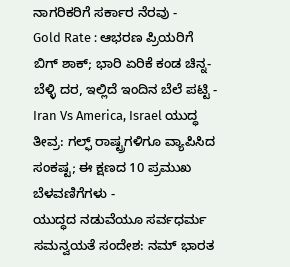ನಾಗರಿಕರಿಗೆ ಸರ್ಕಾರ ನೆರವು -
Gold Rate : ಆಭರಣ ಪ್ರಿಯರಿಗೆ ಬಿಗ್ ಶಾಕ್; ಭಾರಿ ಏರಿಕೆ ಕಂಡ ಚಿನ್ನ- ಬೆಳ್ಳಿ ದರ, ಇಲ್ಲಿದೆ ಇಂದಿನ ಬೆಲೆ ಪಟ್ಟಿ -
Iran Vs America, Israel ಯುದ್ಧ ತೀವ್ರ: ಗಲ್ಫ್ ರಾಷ್ಟ್ರಗಳಿಗೂ ವ್ಯಾಪಿಸಿದ ಸಂಕಷ್ಟ; ಈ ಕ್ಷಣದ 10 ಪ್ರಮುಖ ಬೆಳವಣಿಗೆಗಳು -
ಯುದ್ಧದ ನಡುವೆಯೂ ಸರ್ವಧರ್ಮ ಸಮನ್ವಯತೆ ಸಂದೇಶ: ನಮ್ ಭಾರತ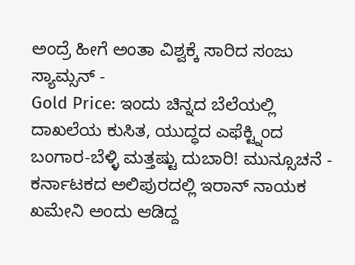ಅಂದ್ರೆ ಹೀಗೆ ಅಂತಾ ವಿಶ್ವಕ್ಕೆ ಸಾರಿದ ಸಂಜು ಸ್ಯಾಮ್ಸನ್ -
Gold Price: ಇಂದು ಚಿನ್ನದ ಬೆಲೆಯಲ್ಲಿ ದಾಖಲೆಯ ಕುಸಿತ, ಯುದ್ಧದ ಎಫೆಕ್ಟ್ನಿಂದ ಬಂಗಾರ-ಬೆಳ್ಳಿ ಮತ್ತಷ್ಟು ದುಬಾರಿ! ಮುನ್ಸೂಚನೆ -
ಕರ್ನಾಟಕದ ಅಲಿಪುರದಲ್ಲಿ ಇರಾನ್ ನಾಯಕ ಖಮೇನಿ ಅಂದು ಆಡಿದ್ದ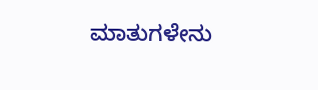ಮಾತುಗಳೇನು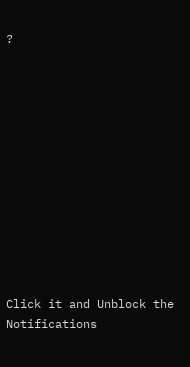?












Click it and Unblock the Notifications